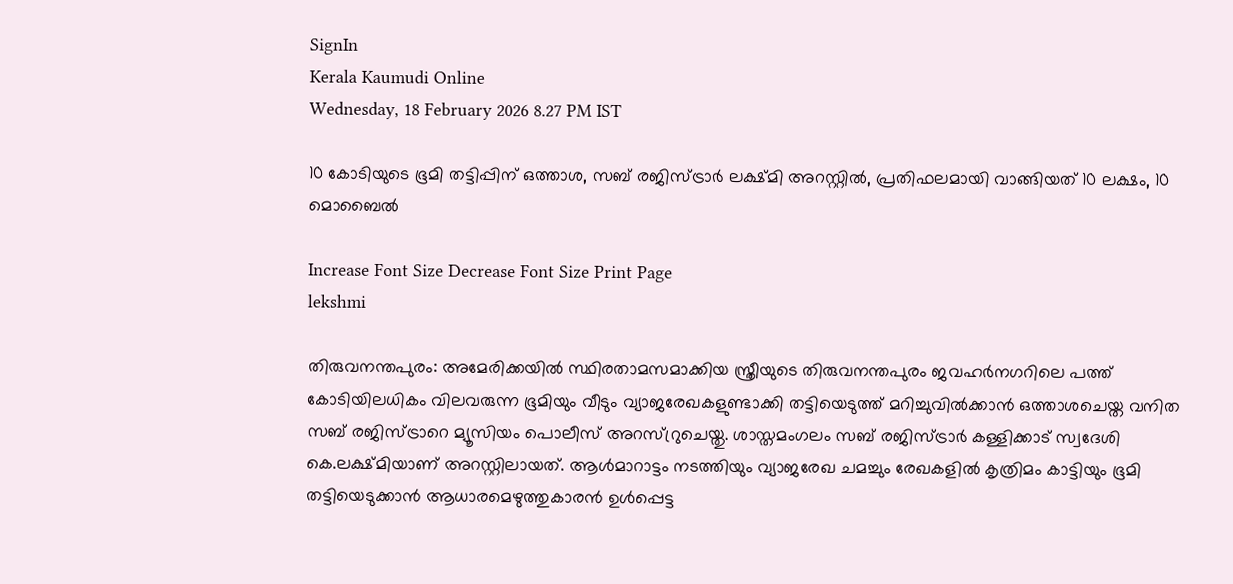SignIn
Kerala Kaumudi Online
Wednesday, 18 February 2026 8.27 PM IST

10 കോടിയുടെ ഭൂമി തട്ടിപ്പിന് ഒത്താശ, സബ് രജിസ്ട്രാർ ലക്ഷ്മി അറസ്റ്റിൽ, പ്രതിഫലമായി വാങ്ങിയത് 10 ലക്ഷം, 10 മൊബൈൽ

Increase Font Size Decrease Font Size Print Page
lekshmi

തിരുവനന്തപുരം: അമേരിക്കയിൽ സ്ഥിരതാമസമാക്കിയ സ്ത്രീയുടെ തിരുവനന്തപുരം ജവഹർനഗറിലെ പത്ത് കോടിയിലധികം വിലവരുന്ന ഭൂമിയും വീടും വ്യാജരേഖകളുണ്ടാക്കി തട്ടിയെടുത്ത് മറിച്ചുവിൽക്കാൻ ഒത്താശചെയ്ത വനിത സബ് രജിസ്ട്രാറെ മ്യൂസിയം പൊലീസ് അറസ്റ്രുചെയ്തു. ശാസ്തമംഗലം സബ് രജിസ്ട്രാർ കള്ളിക്കാട് സ്വദേശി കെ.ലക്ഷ്മിയാണ് അറസ്റ്റിലായത്. ആൾമാറാട്ടം നടത്തിയും വ്യാജരേഖ ചമച്ചും രേഖകളിൽ കൃത്രിമം കാട്ടിയും ഭൂമി തട്ടിയെടുക്കാൻ ആധാരമെഴുത്തുകാരൻ ഉൾപ്പെട്ട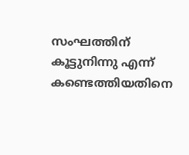സംഘത്തിന് കൂട്ടുനിന്നു എന്ന് കണ്ടെത്തിയതിനെ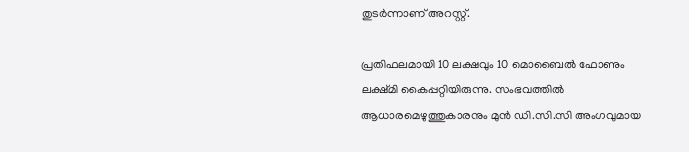തുടർന്നാണ് അറസ്റ്റ്.

പ്രതിഫലമായി 10 ലക്ഷവും 10 മൊബൈൽ ഫോണും ലക്ഷ്‌മി കൈപ്പറ്റിയിരുന്നു. സംഭവത്തിൽ ആധാരമെഴുത്തുകാരനും മുൻ ഡി.സി.സി അംഗവുമായ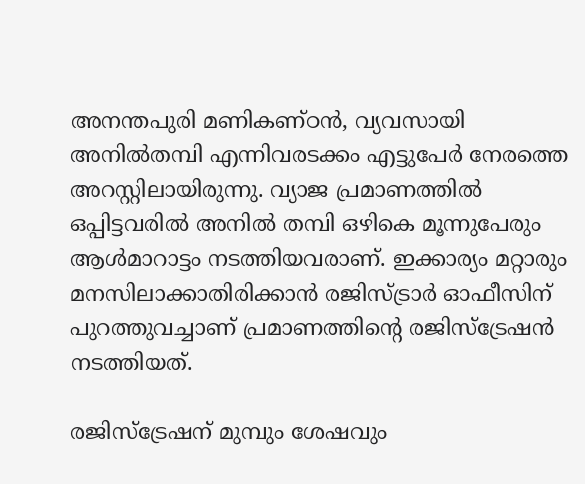അനന്തപുരി മണികണ്ഠൻ, വ്യവസായി അനിൽതമ്പി എന്നിവരടക്കം എട്ടുപേർ നേരത്തെ അറസ്റ്റിലായിരുന്നു. വ്യാജ പ്രമാണത്തിൽ ഒപ്പിട്ടവരിൽ അനിൽ തമ്പി ഒഴികെ മൂന്നുപേരും ആൾമാറാട്ടം നടത്തിയവരാണ്. ഇക്കാര്യം മറ്റാരും മനസിലാക്കാതിരിക്കാൻ രജിസ്ട്രാർ ഓഫീസിന് പുറത്തുവച്ചാണ് പ്രമാണത്തിന്റെ രജിസ്‌ട്രേഷൻ നടത്തിയത്.

രജിസ്ട്രേഷന് മുമ്പും ശേഷവും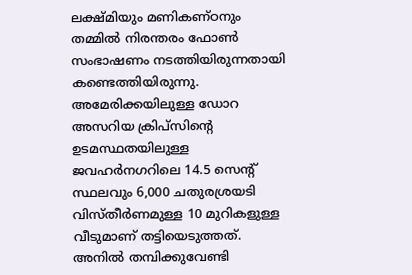ലക്ഷ്‌മിയും മണികണ്ഠനും തമ്മിൽ നിരന്തരം ഫോൺ സംഭാഷണം നടത്തിയിരുന്നതായി കണ്ടെത്തിയിരുന്നു. അമേരിക്കയിലുള്ള ഡോറ അസറിയ ക്രിപ്‌സിന്റെ ഉടമസ്ഥതയിലുള്ള ജവഹർനഗറിലെ 14.5 സെന്റ് സ്ഥലവും 6,000 ചതുരശ്രയടി വിസ്തീർണമുള്ള 10 മുറികളുള്ള വീടുമാണ് തട്ടിയെടുത്തത്. അനിൽ തമ്പിക്കുവേണ്ടി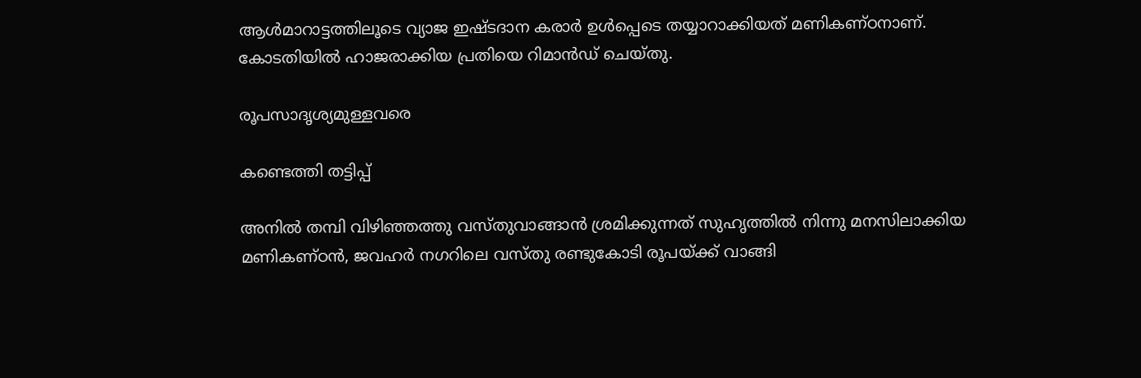ആൾമാറാട്ടത്തിലൂടെ വ്യാജ ഇഷ്ടദാന കരാർ ഉൾപ്പെടെ തയ്യാറാക്കിയത് മണികണ്ഠനാണ്. കോടതിയിൽ ഹാജരാക്കിയ പ്രതിയെ റിമാൻഡ് ചെയ്‌തു.

രൂപസാദൃശ്യമുള്ളവരെ

കണ്ടെത്തി തട്ടിപ്പ്

അനിൽ തമ്പി വിഴിഞ്ഞത്തു വസ്തുവാങ്ങാൻ ശ്രമിക്കുന്നത് സുഹൃത്തിൽ നിന്നു മനസിലാക്കിയ മണികണ്ഠൻ, ജവഹർ നഗറിലെ വസ്തു രണ്ടുകോടി രൂപയ്ക്ക് വാങ്ങി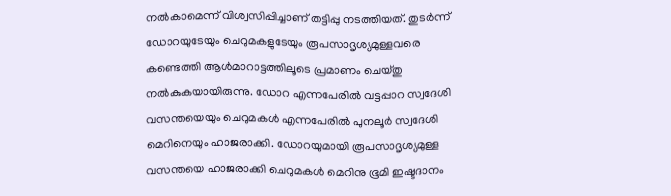നൽകാമെന്ന് വിശ്വസിപ്പിച്ചാണ് തട്ടിപ്പു നടത്തിയത്. തുടർന്ന് ഡോറയുടേയും ചെറുമകളുടേയും രൂപസാദൃശ്യമുള്ളവരെ കണ്ടെത്തി ആൾമാറാട്ടത്തിലൂടെ പ്രമാണം ചെയ്‌തു നൽകുകയായിരുന്നു. ഡോറ എന്നപേരിൽ വട്ടപ്പാറ സ്വദേശി വസന്തയെയും ചെറുമകൾ എന്നപേരിൽ പുനലൂർ സ്വദേശി മെറിനെയും ഹാജരാക്കി. ഡോറയുമായി രൂപസാദൃശ്യമുള്ള വസന്തയെ ഹാജരാക്കി ചെറുമകൾ മെറിനു ഭൂമി ഇഷ്ടദാനം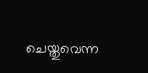ചെയ്തുവെന്ന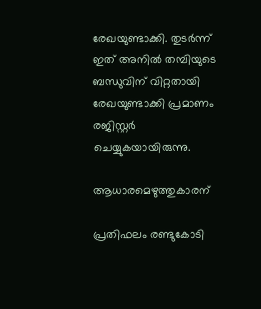രേഖയുണ്ടാക്കി. തുടർന്ന് ഇത് അനിൽ തമ്പിയുടെ ബന്ധുവിന് വിറ്റതായി രേഖയുണ്ടാക്കി പ്രമാണം രജിസ്റ്റർ ചെയ്യുകയായിരുന്നു.

ആധാരമെഴുത്തുകാരന്

പ്രതിഫലം രണ്ടുകോടി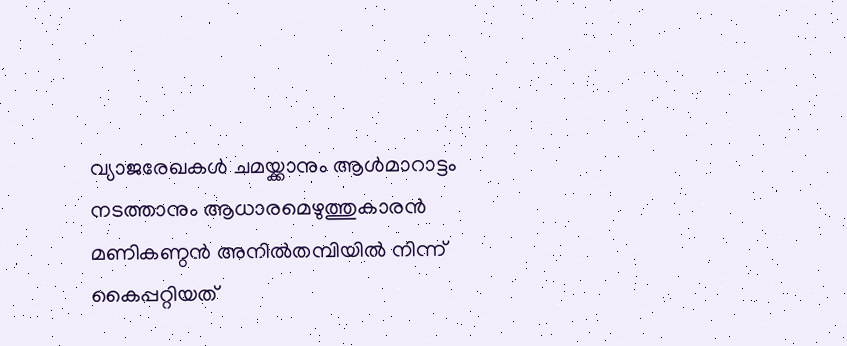വ്യാജരേഖകൾ ചമയ്ക്കാനും ആൾമാറാട്ടം നടത്താനും ആധാരമെഴുത്തുകാരൻ മണികണ്ഠൻ അനിൽതമ്പിയിൽ നിന്ന് കൈപ്പറ്റിയത്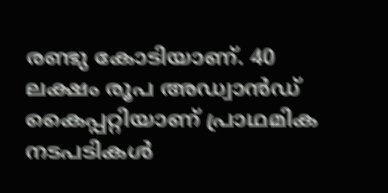രണ്ടു കോടിയാണ്. 40 ലക്ഷം രൂപ അഡ്വാൻഡ് കൈപ്പറ്റിയാണ് പ്രാഥമിക നടപടികൾ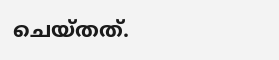ചെയ്തത്.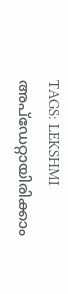TAGS: LEKSHMI
അപ്ഡേറ്റായിരിക്കാം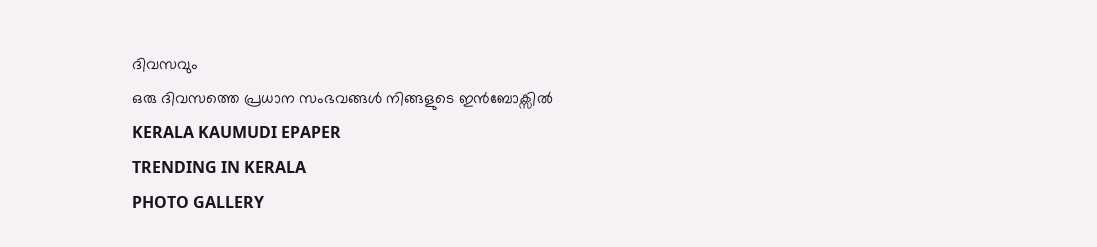ദിവസവും
ഒരു ദിവസത്തെ പ്രധാന സംഭവങ്ങൾ നിങ്ങളുടെ ഇൻബോക്സിൽ
KERALA KAUMUDI EPAPER
TRENDING IN KERALA
PHOTO GALLERY